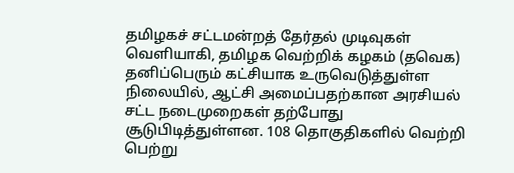தமிழகச் சட்டமன்றத் தேர்தல் முடிவுகள் வெளியாகி, தமிழக வெற்றிக் கழகம் (தவெக) தனிப்பெரும் கட்சியாக உருவெடுத்துள்ள நிலையில், ஆட்சி அமைப்பதற்கான அரசியல் சட்ட நடைமுறைகள் தற்போது சூடுபிடித்துள்ளன. 108 தொகுதிகளில் வெற்றி பெற்று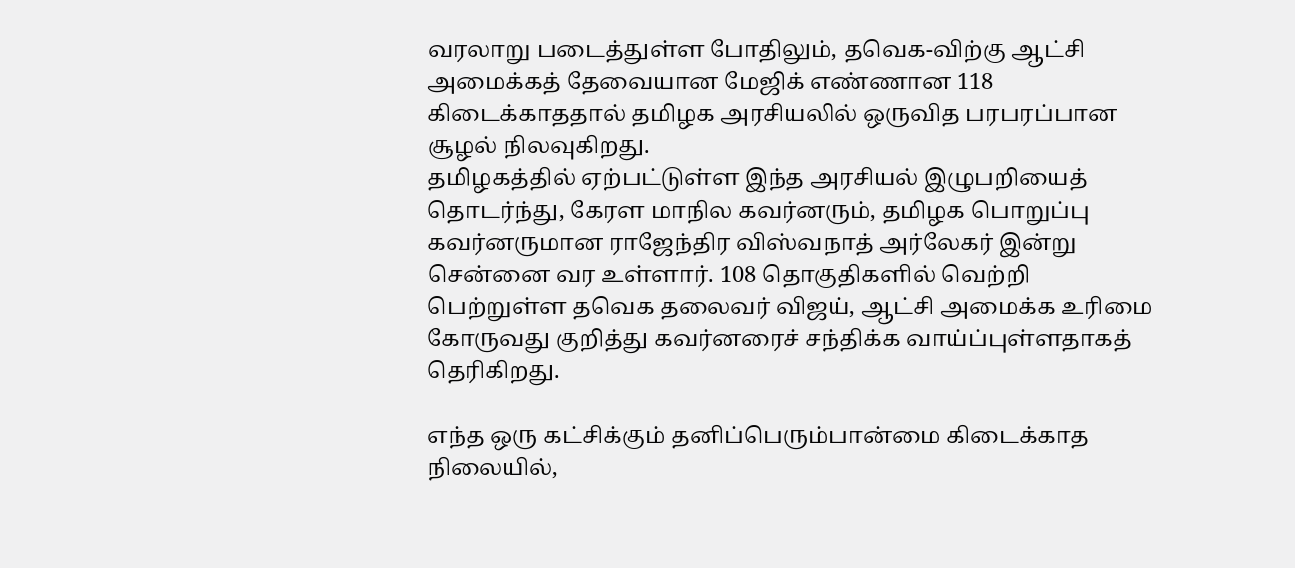வரலாறு படைத்துள்ள போதிலும், தவெக-விற்கு ஆட்சி அமைக்கத் தேவையான மேஜிக் எண்ணான 118 கிடைக்காததால் தமிழக அரசியலில் ஒருவித பரபரப்பான சூழல் நிலவுகிறது.
தமிழகத்தில் ஏற்பட்டுள்ள இந்த அரசியல் இழுபறியைத் தொடர்ந்து, கேரள மாநில கவர்னரும், தமிழக பொறுப்பு கவர்னருமான ராஜேந்திர விஸ்வநாத் அர்லேகர் இன்று சென்னை வர உள்ளார். 108 தொகுதிகளில் வெற்றி பெற்றுள்ள தவெக தலைவர் விஜய், ஆட்சி அமைக்க உரிமை கோருவது குறித்து கவர்னரைச் சந்திக்க வாய்ப்புள்ளதாகத் தெரிகிறது.

எந்த ஒரு கட்சிக்கும் தனிப்பெரும்பான்மை கிடைக்காத நிலையில்,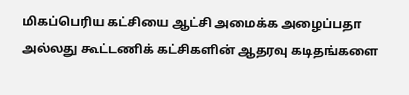மிகப்பெரிய கட்சியை ஆட்சி அமைக்க அழைப்பதா அல்லது கூட்டணிக் கட்சிகளின் ஆதரவு கடிதங்களை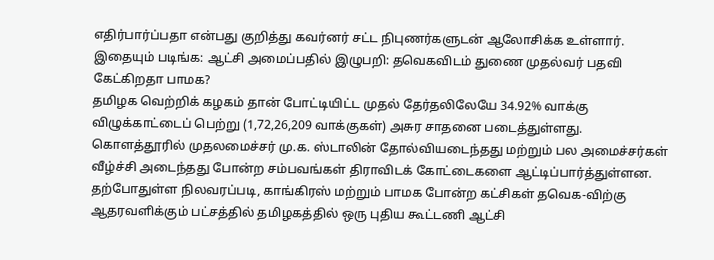எதிர்பார்ப்பதா என்பது குறித்து கவர்னர் சட்ட நிபுணர்களுடன் ஆலோசிக்க உள்ளார்.
இதையும் படிங்க: ஆட்சி அமைப்பதில் இழுபறி: தவெகவிடம் துணை முதல்வர் பதவி கேட்கிறதா பாமக?
தமிழக வெற்றிக் கழகம் தான் போட்டியிட்ட முதல் தேர்தலிலேயே 34.92% வாக்கு விழுக்காட்டைப் பெற்று (1,72,26,209 வாக்குகள்) அசுர சாதனை படைத்துள்ளது. கொளத்தூரில் முதலமைச்சர் மு.க. ஸ்டாலின் தோல்வியடைந்தது மற்றும் பல அமைச்சர்கள் வீழ்ச்சி அடைந்தது போன்ற சம்பவங்கள் திராவிடக் கோட்டைகளை ஆட்டிப்பார்த்துள்ளன.
தற்போதுள்ள நிலவரப்படி, காங்கிரஸ் மற்றும் பாமக போன்ற கட்சிகள் தவெக-விற்கு ஆதரவளிக்கும் பட்சத்தில் தமிழகத்தில் ஒரு புதிய கூட்டணி ஆட்சி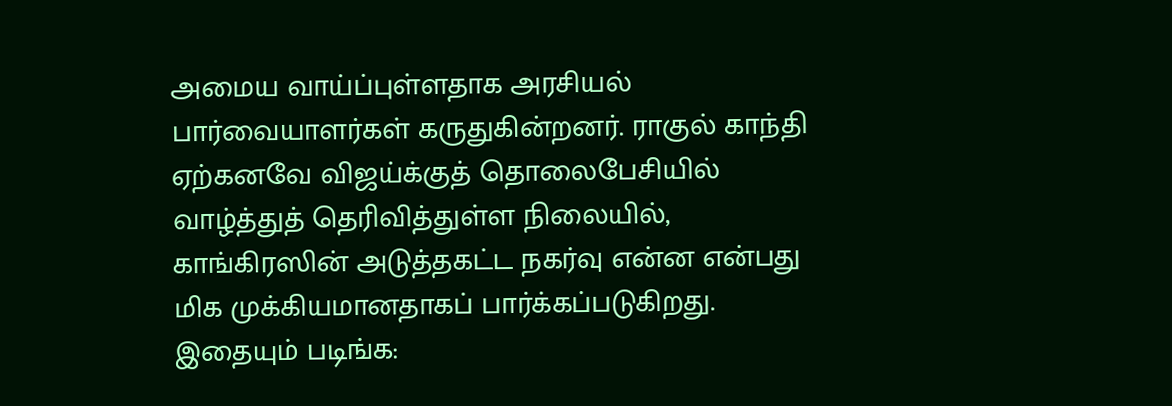அமைய வாய்ப்புள்ளதாக அரசியல் பார்வையாளர்கள் கருதுகின்றனர். ராகுல் காந்தி ஏற்கனவே விஜய்க்குத் தொலைபேசியில் வாழ்த்துத் தெரிவித்துள்ள நிலையில், காங்கிரஸின் அடுத்தகட்ட நகர்வு என்ன என்பது மிக முக்கியமானதாகப் பார்க்கப்படுகிறது.
இதையும் படிங்க: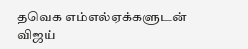தவெக எம்எல்ஏக்களுடன் விஜய்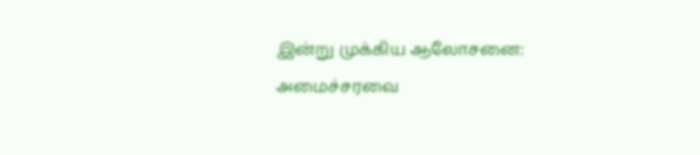இன்று முக்கிய ஆலோசனை: அமைச்சரவை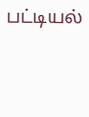பட்டியல்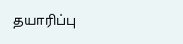தயாரிப்பு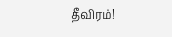தீவிரம்!